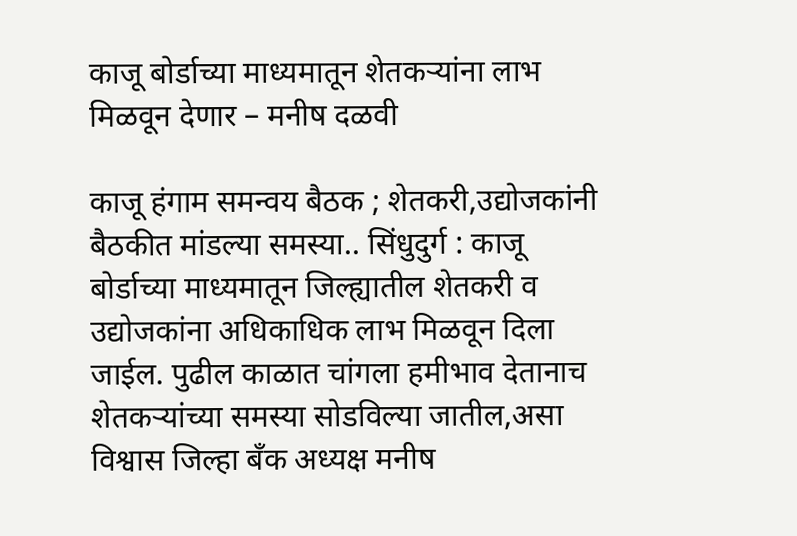काजू बोर्डाच्या माध्यमातून शेतकऱ्यांना लाभ मिळवून देणार – मनीष दळवी

काजू हंगाम समन्वय बैठक ; शेतकरी,उद्योजकांनी बैठकीत मांडल्या समस्या.. सिंधुदुर्ग : काजू बोर्डाच्या माध्यमातून जिल्ह्यातील शेतकरी व उद्योजकांना अधिकाधिक लाभ मिळवून दिला जाईल. पुढील काळात चांगला हमीभाव देतानाच शेतकऱ्यांच्या समस्या सोडविल्या जातील,असा विश्वास जिल्हा बँक अध्यक्ष मनीष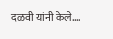दळवी यांनी केले.…